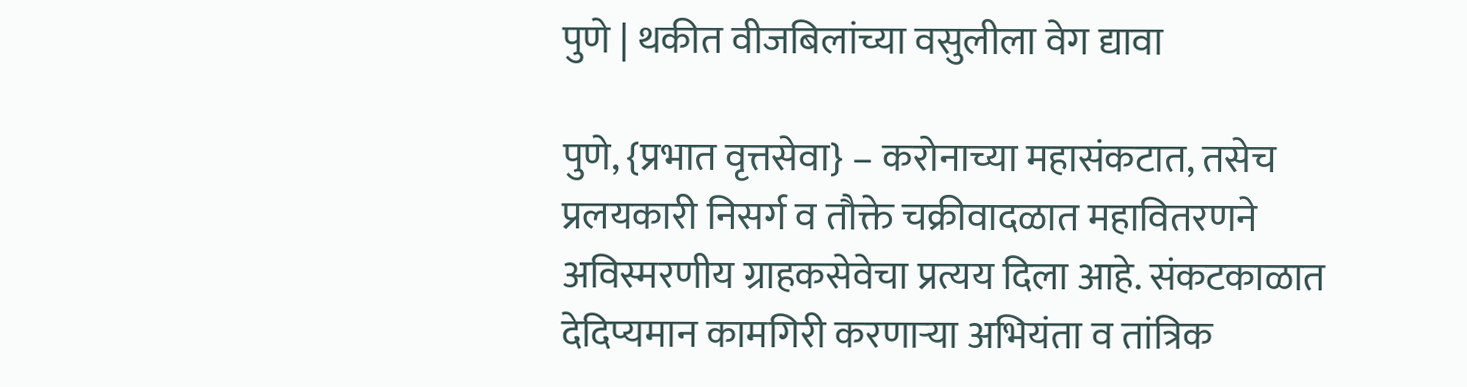पुणे | थकीत वीजबिलांच्या वसुलीला वेग द्यावा

पुणे, {प्रभात वृत्तसेवा} – करोनाच्या महासंकटात, तसेच प्रलयकारी निसर्ग व तौक्ते चक्रीवादळात महावितरणने अविस्मरणीय ग्राहकसेवेचा प्रत्यय दिला आहे. संकटकाळात देदिप्यमान कामगिरी करणाऱ्या अभियंता व तांत्रिक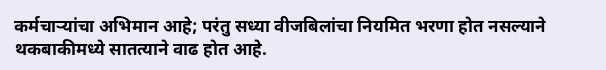कर्मचाऱ्यांचा अभिमान आहे; परंतु सध्या वीजबिलांचा नियमित भरणा होत नसल्याने थकबाकीमध्ये सातत्याने वाढ होत आहे.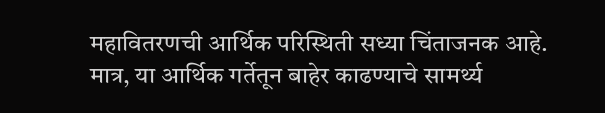महावितरणची आर्थिक परिस्थिती सध्या चिंताजनक आहे.
मात्र, या आर्थिक गर्तेतून बाहेर काढण्याचे सामर्थ्य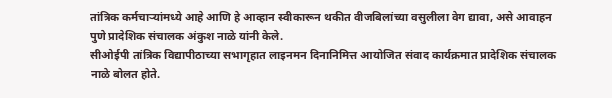तांत्रिक कर्मचाऱ्यांमध्ये आहे आणि हे आव्हान स्वीकारून थकीत वीजबिलांच्या वसुलीला वेग द्यावा, असे आवाहन पुणे प्रादेशिक संचालक अंकुश नाळे यांनी केले.
सीओईपी तांत्रिक विद्यापीठाच्या सभागृहात लाइनमन दिनानिमित्त आयोजित संवाद कार्यक्रमात प्रादेशिक संचालक नाळे बोलत होते.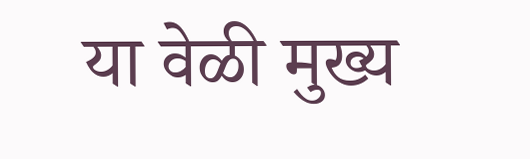या वेळी मुख्य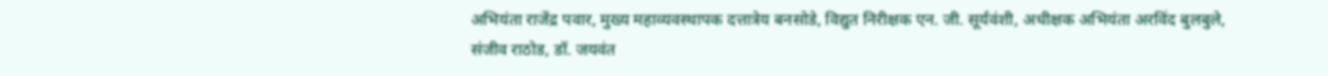अभियंता राजेंद्र पवार, मुख्य महाव्यवस्थापक दत्तात्रेय बनसोडे, विद्युत निरीक्षक एन. जी. सूर्यवंशी, अधीक्षक अभियंता अरविंद बुलबुले, संजीव राठोड, डॉ. जयवंत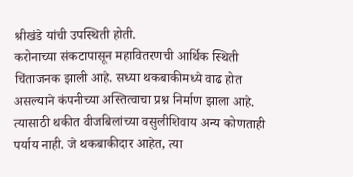श्रीखंडे यांची उपस्थिती होती.
करोनाच्या संकटापासून महावितरणची आर्थिक स्थिती चिंताजनक झाली आहे. सध्या थकबाकीमध्ये वाढ होत असल्याने कंपनीच्या अस्तित्वाचा प्रश्न निर्माण झाला आहे. त्यासाठी थकीत वीजबिलांच्या वसुलीशिवाय अन्य कोणताही पर्याय नाही. जे थकबाकीदार आहेत, त्या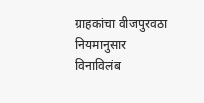ग्राहकांचा वीजपुरवठा नियमानुसार विनाविलंब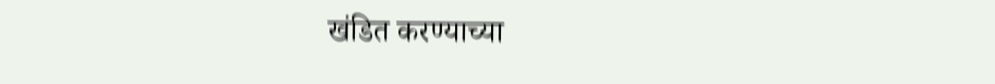खंडित करण्याच्या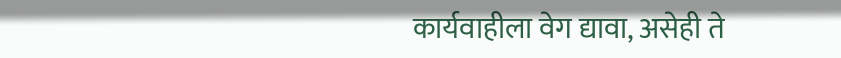कार्यवाहीला वेग द्यावा, असेही ते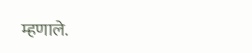म्हणाले.